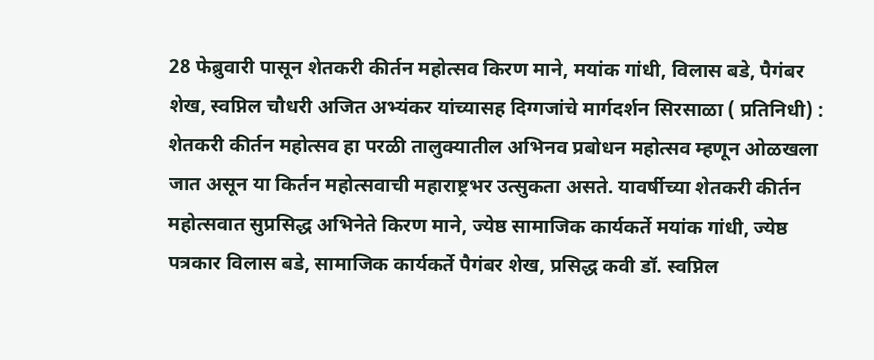28 फेब्रुवारी पासून शेतकरी कीर्तन महोत्सव किरण माने, मयांक गांधी, विलास बडे, पैगंबर शेख, स्वप्निल चौधरी अजित अभ्यंकर यांच्यासह दिग्गजांचे मार्गदर्शन सिरसाळा ( प्रतिनिधी) : शेतकरी कीर्तन महोत्सव हा परळी तालुक्यातील अभिनव प्रबोधन महोत्सव म्हणून ओळखला जात असून या किर्तन महोत्सवाची महाराष्ट्रभर उत्सुकता असते. यावर्षीच्या शेतकरी कीर्तन महोत्सवात सुप्रसिद्ध अभिनेते किरण माने, ज्येष्ठ सामाजिक कार्यकर्ते मयांक गांधी, ज्येष्ठ पत्रकार विलास बडे, सामाजिक कार्यकर्ते पैगंबर शेख, प्रसिद्ध कवी डॉ. स्वप्निल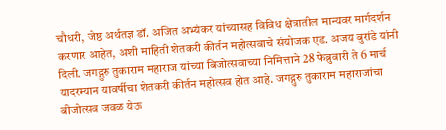चौधरी, जेष्ठ अर्थतज्ञ डॉ. अजित अभ्यंकर यांच्यासह विविध क्षेत्रातील मान्यवर मार्गदर्शन करणार आहेत, अशी माहिती शेतकरी कीर्तन महोत्सवाचे संयोजक एड. अजय बुरांडे यांनी दिली. जगद्गुरु तुकाराम महाराज यांच्या बिजोत्सवाच्या निमित्ताने 28 फेब्रुवारी ते 6 मार्च यादरम्यान यावर्षीचा शेतकरी कीर्तन महोत्सव होत आहे. जगद्गुरु तुकाराम महाराजांचा बीजोत्सव जवळ येऊ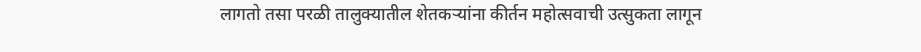लागतो तसा परळी तालुक्यातील शेतकऱ्यांना कीर्तन महोत्सवाची उत्सुकता लागून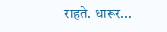राहते. धारूर...